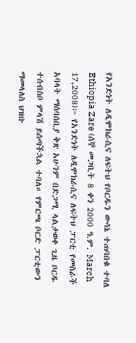የአንድነት ለዲሞክራሲና ለፍትህ የቦርዱን ውሳኔ ተጠባበቁ ተባለ
Ethiopia Zare (ሰኞ መጋቢት 8 ቀን 2000 ዓ.ም. March 17,2008)፦ የአንድነት ለዲሞክራሲና ለፍትህ ፓርቲ የመስራች አባላት ማሰባሰቢያ ቅጽ አሁንም በድጋሚ ላልታወቀ ጊዜ ቦርዱ ተሰብስቦ ምላሽ ይሰጣችኋል ተባለ። የምርጫ ቦርድ ፓርቲውን ማመላለስ ህዝቡ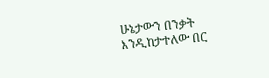ሁኔታውን በንቃት እንዲከታተለው በር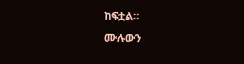ከፍቷል።
ሙሉውን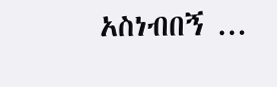አስነብበኝ ...